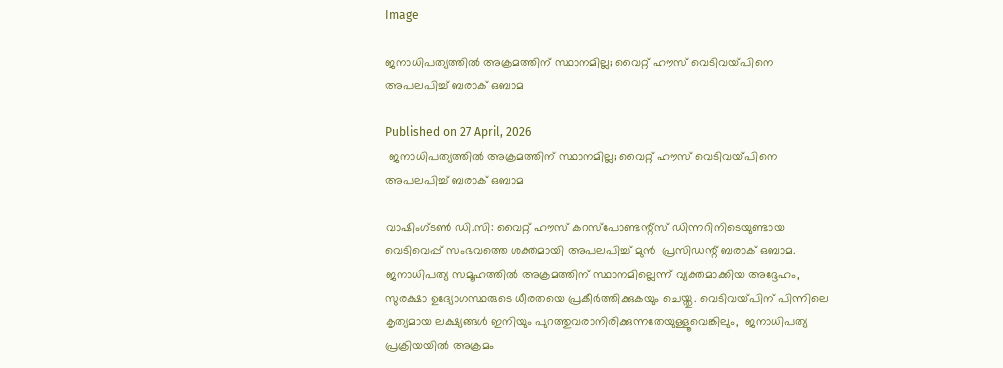Image

ജനാധിപത്യത്തിൽ അക്രമത്തിന് സ്ഥാനമില്ല; വൈറ്റ് ഹൗസ് വെടിവയ്‌പിനെ അപലപിച്ച് ബരാക് ഒബാമ

Published on 27 April, 2026
 ജനാധിപത്യത്തിൽ അക്രമത്തിന് സ്ഥാനമില്ല; വൈറ്റ് ഹൗസ് വെടിവയ്‌പിനെ അപലപിച്ച് ബരാക് ഒബാമ

വാഷിംഗ്ടൺ ഡി.സി: വൈറ്റ് ഹൗസ് കറസ്‌പോണ്ടന്റ്‌സ് ഡിന്നറിനിടെയുണ്ടായ വെടിവെപ്പ് സംഭവത്തെ ശക്തമായി അപലപിച്ച് മുൻ  പ്രസിഡന്റ് ബരാക് ഒബാമ. ജനാധിപത്യ സമൂഹത്തിൽ അക്രമത്തിന് സ്ഥാനമില്ലെന്ന് വ്യക്തമാക്കിയ അദ്ദേഹം, സുരക്ഷാ ഉദ്യോഗസ്ഥരുടെ ധീരതയെ പ്രകീർത്തിക്കുകയും ചെയ്തു. വെടിവയ്‌പിന്‌ പിന്നിലെ കൃത്യമായ ലക്ഷ്യങ്ങൾ ഇനിയും പുറത്തുവരാനിരിക്കുന്നതേയുള്ളൂവെങ്കിലും,  ജനാധിപത്യ പ്രക്രിയയിൽ അക്രമം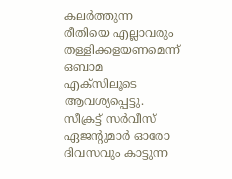കലർത്തുന്ന രീതിയെ എല്ലാവരും തള്ളിക്കളയണമെന്ന് ഒബാമ എക്സിലൂടെ ആവശ്യപ്പെട്ടു. സീക്രട്ട് സർവീസ് ഏജന്റുമാർ ഓരോ ദിവസവും കാട്ടുന്ന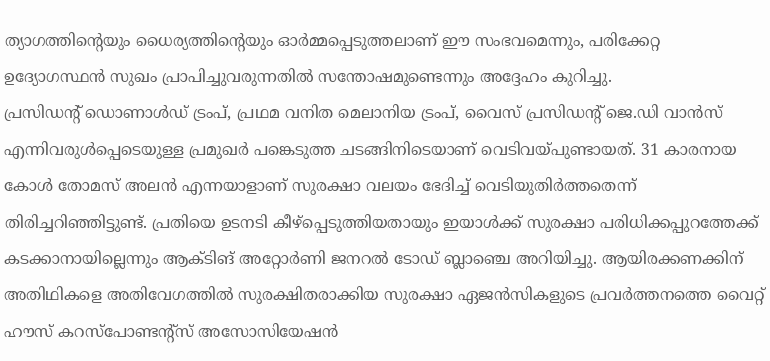ത്യാഗത്തിന്റെയും ധൈര്യത്തിന്റെയും ഓർമ്മപ്പെടുത്തലാണ് ഈ സംഭവമെന്നും, പരിക്കേറ്റ ഉദ്യോഗസ്ഥൻ സുഖം പ്രാപിച്ചുവരുന്നതിൽ സന്തോഷമുണ്ടെന്നും അദ്ദേഹം കുറിച്ചു.
പ്രസിഡന്റ് ഡൊണാൾഡ് ട്രംപ്, പ്രഥമ വനിത മെലാനിയ ട്രംപ്, വൈസ് പ്രസിഡന്റ് ജെ.ഡി വാൻസ് എന്നിവരുൾപ്പെടെയുള്ള പ്രമുഖർ പങ്കെടുത്ത ചടങ്ങിനിടെയാണ് വെടിവയ്പുണ്ടായത്. 31 കാരനായ കോൾ തോമസ് അലൻ എന്നയാളാണ് സുരക്ഷാ വലയം ഭേദിച്ച് വെടിയുതിർത്തതെന്ന് തിരിച്ചറിഞ്ഞിട്ടുണ്ട്. പ്രതിയെ ഉടനടി കീഴ്പ്പെടുത്തിയതായും ഇയാൾക്ക് സുരക്ഷാ പരിധിക്കപ്പുറത്തേക്ക് കടക്കാനായില്ലെന്നും ആക്ടിങ് അറ്റോർണി ജനറൽ ടോഡ് ബ്ലാഞ്ചെ അറിയിച്ചു. ആയിരക്കണക്കിന് അതിഥികളെ അതിവേഗത്തിൽ സുരക്ഷിതരാക്കിയ സുരക്ഷാ ഏജൻസികളുടെ പ്രവർത്തനത്തെ വൈറ്റ് ഹൗസ് കറസ്‌പോണ്ടന്റ്‌സ് അസോസിയേഷൻ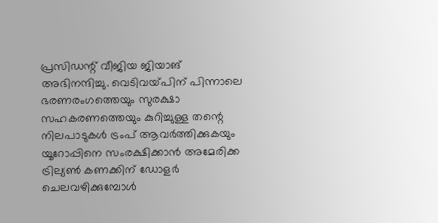പ്രസിഡന്റ് വീജിയ ജിയാങ് അഭിനന്ദിച്ചു. വെടിവയ്‌പിന്‌ പിന്നാലെ ഭരണരംഗത്തെയും സുരക്ഷാ സഹകരണത്തെയും കുറിച്ചുള്ള തന്റെ നിലപാടുകൾ ട്രംപ് ആവർത്തിക്കുകയും യൂറോപ്പിനെ സംരക്ഷിക്കാൻ അമേരിക്ക ട്രില്യൺ കണക്കിന് ഡോളർ ചെലവഴിക്കുമ്പോൾ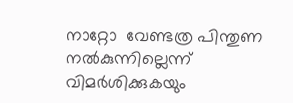നാറ്റോ  വേണ്ടത്ര പിന്തുണ നൽകുന്നില്ലെന്ന് വിമർശിക്കുകയും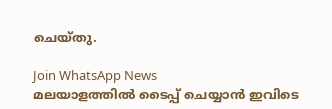ചെയ്തു.

Join WhatsApp News
മലയാളത്തില്‍ ടൈപ്പ് ചെയ്യാന്‍ ഇവിടെ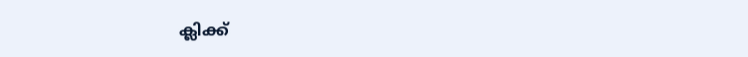ക്ലിക്ക്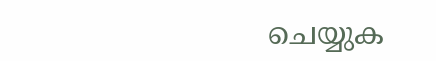ചെയ്യുക